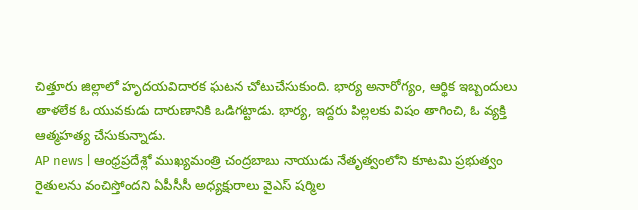చిత్తూరు జిల్లాలో హృదయవిదారక ఘటన చోటుచేసుకుంది. భార్య అనారోగ్యం, ఆర్థిక ఇబ్బందులు తాళలేక ఓ యువకుడు దారుణానికి ఒడిగట్టాడు. భార్య, ఇద్దరు పిల్లలకు విషం తాగించి, ఓ వ్యక్తి ఆత్మహత్య చేసుకున్నాడు.
AP news | ఆంధ్రప్రదేశ్లో ముఖ్యమంత్రి చంద్రబాబు నాయుడు నేతృత్వంలోని కూటమి ప్రభుత్వం రైతులను వంచిస్తోందని ఏపీసీసీ అధ్యక్షురాలు వైఎస్ షర్మిల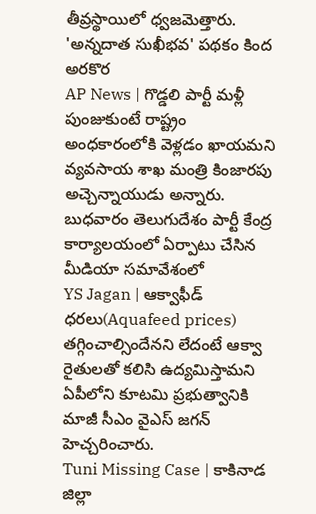తీవ్రస్థాయిలో ధ్వజమెత్తారు. 'అన్నదాత సుఖీభవ' పథకం కింద అరకొర
AP News | గొడ్డలి పార్టీ మళ్లీ పుంజుకుంటే రాష్ట్రం అంధకారంలోకి వెళ్లడం ఖాయమని వ్యవసాయ శాఖ మంత్రి కింజారపు అచ్చెన్నాయుడు అన్నారు. బుధవారం తెలుగుదేశం పార్టీ కేంద్ర కార్యాలయంలో ఏర్పాటు చేసిన మీడియా సమావేశంలో
YS Jagan | ఆక్వాఫీడ్ ధరలు(Aquafeed prices) తగ్గించాల్సిందేనని లేదంటే ఆక్వా రైతులతో కలిసి ఉద్యమిస్తామని ఏపీలోని కూటమి ప్రభుత్వానికి మాజీ సీఎం వైఎస్ జగన్ హెచ్చరించారు.
Tuni Missing Case | కాకినాడ జిల్లా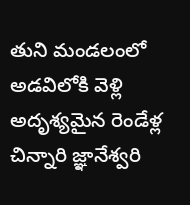తుని మండలంలో అడవిలోకి వెళ్లి అదృశ్యమైన రెండేళ్ల చిన్నారి జ్ఞానేశ్వరి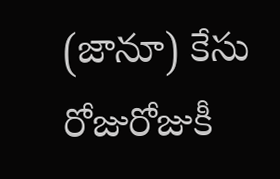(జానూ) కేసు రోజురోజుకీ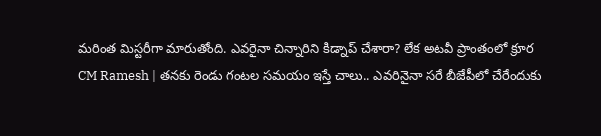మరింత మిస్టరీగా మారుతోంది. ఎవరైనా చిన్నారిని కిడ్నాప్ చేశారా? లేక అటవీ ప్రాంతంలో క్రూర
CM Ramesh | తనకు రెండు గంటల సమయం ఇస్తే చాలు.. ఎవరినైనా సరే బీజేపీలో చేరేందుకు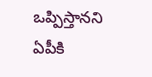ఒప్పిస్తానని ఏపీకి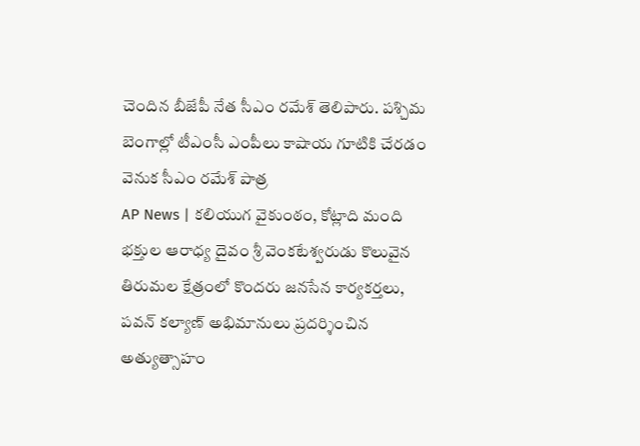చెందిన బీజేపీ నేత సీఎం రమేశ్ తెలిపారు. పశ్చిమ బెంగాల్లో టీఎంసీ ఎంపీలు కాషాయ గూటికి చేరడం వెనుక సీఎం రమేశ్ పాత్ర
AP News | కలియుగ వైకుంఠం, కోట్లాది మంది భక్తుల ఆరాధ్య దైవం శ్రీ వెంకటేశ్వరుడు కొలువైన తిరుమల క్షేత్రంలో కొందరు జనసేన కార్యకర్తలు, పవన్ కల్యాణ్ అభిమానులు ప్రదర్శించిన అత్యుత్సాహం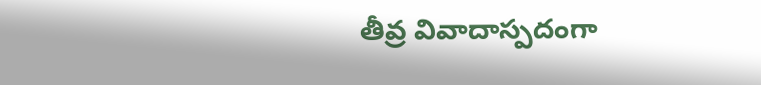తీవ్ర వివాదాస్పదంగా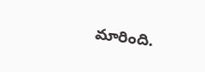మారింది.